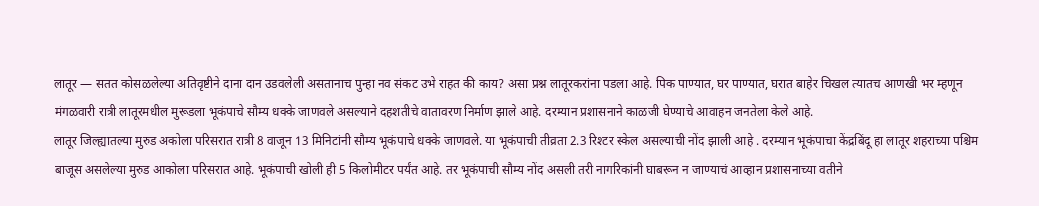लातूर — सतत कोसळलेल्या अतिवृष्टीने दाना दान उडवलेली असतानाच पुन्हा नव संकट उभे राहत की काय? असा प्रश्न लातूरकरांना पडला आहे. पिक पाण्यात, घर पाण्यात, घरात बाहेर चिखल त्यातच आणखी भर म्हणून मंगळवारी रात्री लातूरमधील मुरूडला भूकंपाचे सौम्य धक्के जाणवले असल्याने दहशतीचे वातावरण निर्माण झाले आहे. दरम्यान प्रशासनाने काळजी घेण्याचे आवाहन जनतेला केले आहे.
लातूर जिल्ह्यातल्या मुरुड अकोला परिसरात रात्री 8 वाजून 13 मिनिटांनी सौम्य भूकंपाचे धक्के जाणवले. या भूकंपाची तीव्रता 2.3 रिश्टर स्केल असल्याची नोंद झाली आहे . दरम्यान भूकंपाचा केंद्रबिंदू हा लातूर शहराच्या पश्चिम बाजूस असलेल्या मुरुड आकोला परिसरात आहे. भूकंपाची खोली ही 5 किलोमीटर पर्यंत आहे. तर भूकंपाची सौम्य नोंद असली तरी नागरिकांनी घाबरून न जाण्याचं आव्हान प्रशासनाच्या वतीने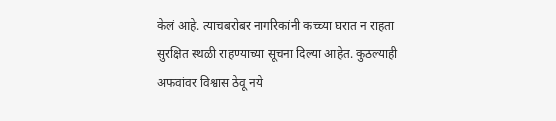केलं आहे. त्याचबरोबर नागरिकांनी कच्च्या घरात न राहता सुरक्षित स्थळी राहण्याच्या सूचना दिल्या आहेत. कुठल्याही अफवांवर विश्वास ठेवू नये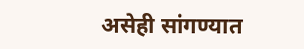असेही सांगण्यात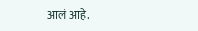आलं आहे.